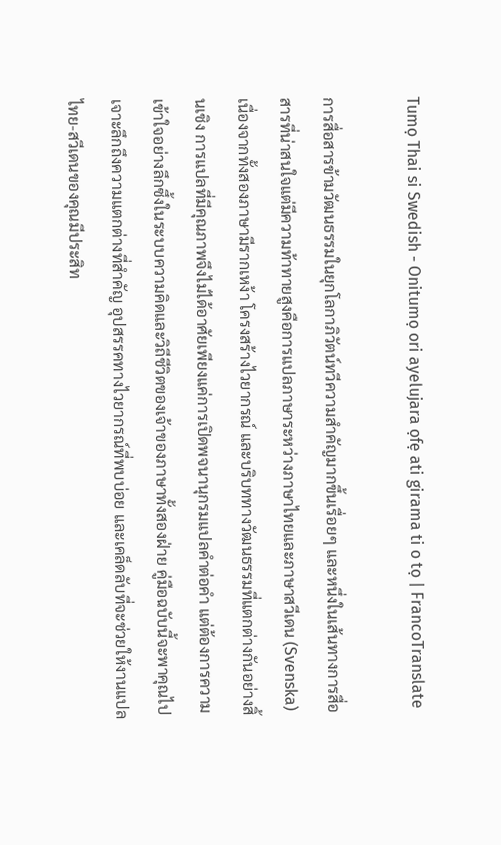Tumọ Thai si Swedish - Onitumọ ori ayelujara ọfẹ ati girama ti o tọ | FrancoTranslate

การสื่อสารข้ามวัฒนธรรมในยุกโลกาภิวัตน์ทวีความสำคัญมากขึ้นเรื่อยๆ และหนึ่งในเส้นทางการสื่อสารที่น่าสนใจแต่มีความท้าทายสูงคือการแปลภาษาระหว่างภาษาไทยและภาษาสวีเดน (Svenska) เนื่องจากทั้งสองภาษามีรากเหง้า โครงสร้างไวยากรณ์ และบริบททางวัฒนธรรมที่แตกต่างกันอย่างสิ้นเชิง การแปลที่มีคุณภาพจึงไม่ได้อาศัยเพียงแค่การเปิดพจนานุกรมแปลคำต่อคำ แต่ต้องการความเข้าใจอย่างลึกซึ้งในระบบความคิดและวิถีชีวิตของเจ้าของภาษาทั้งสองฝ่าย คู่มือฉบับนี้จะพาคุณไปเจาะลึกถึงความแตกต่างที่สำคัญ อุปสรรคทางไวยากรณ์ที่พบบ่อย และเคล็ดลับที่จะช่วยให้งานแปลไทย-สวีเดนของคุณมีประสิท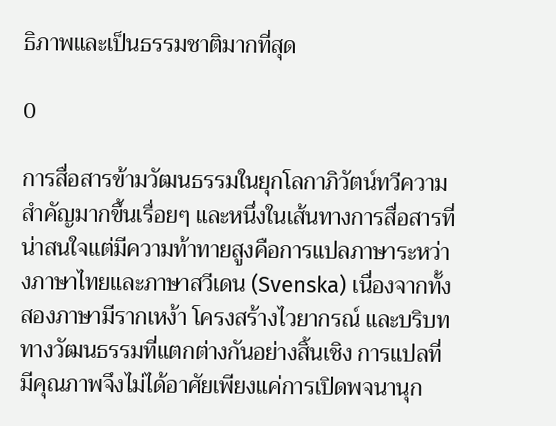ธิภาพและเป็นธรรมชาติมากที่สุด

0

การสื่อสารข้ามวัฒนธรรมในยุกโลกาภิวัตน์ทวีความสำคัญมากขึ้นเรื่อยๆ และหนึ่งในเส้นทางการสื่อสารที่น่าสนใจแต่มีความท้าทายสูงคือการแปลภาษาระหว่างภาษาไทยและภาษาสวีเดน (Svenska) เนื่องจากทั้งสองภาษามีรากเหง้า โครงสร้างไวยากรณ์ และบริบททางวัฒนธรรมที่แตกต่างกันอย่างสิ้นเชิง การแปลที่มีคุณภาพจึงไม่ได้อาศัยเพียงแค่การเปิดพจนานุก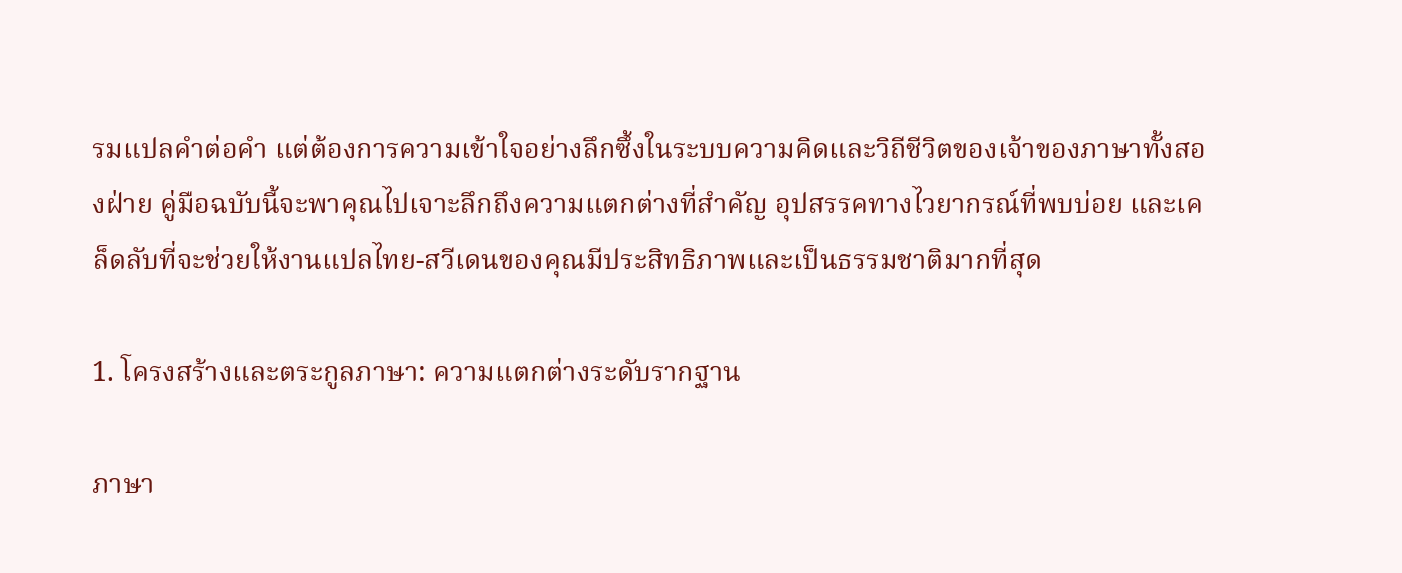รมแปลคำต่อคำ แต่ต้องการความเข้าใจอย่างลึกซึ้งในระบบความคิดและวิถีชีวิตของเจ้าของภาษาทั้งสองฝ่าย คู่มือฉบับนี้จะพาคุณไปเจาะลึกถึงความแตกต่างที่สำคัญ อุปสรรคทางไวยากรณ์ที่พบบ่อย และเคล็ดลับที่จะช่วยให้งานแปลไทย-สวีเดนของคุณมีประสิทธิภาพและเป็นธรรมชาติมากที่สุด

1. โครงสร้างและตระกูลภาษา: ความแตกต่างระดับรากฐาน

ภาษา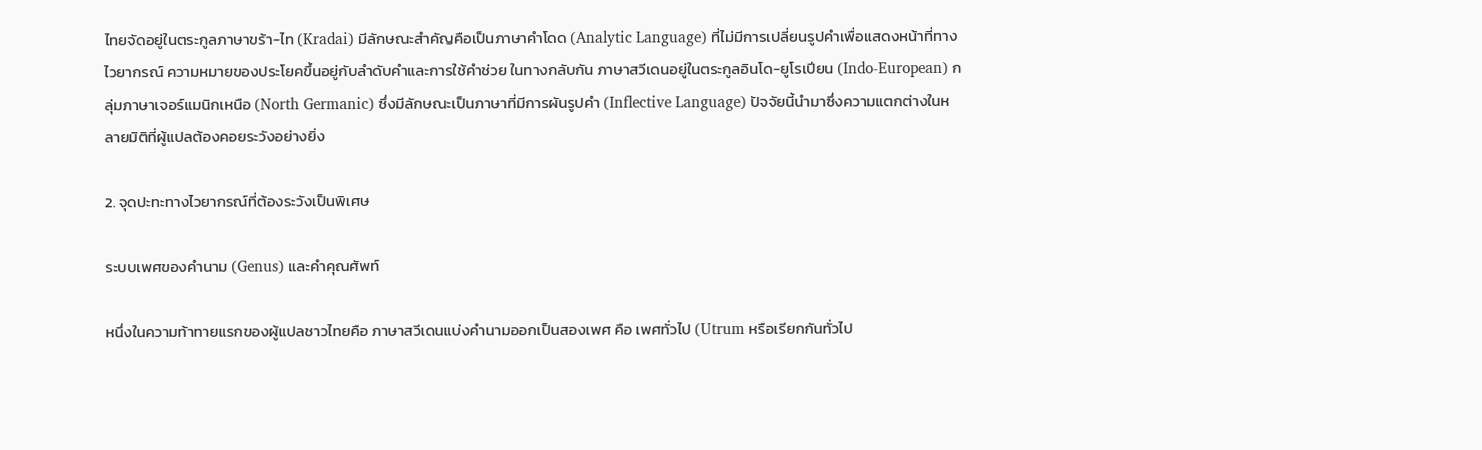ไทยจัดอยู่ในตระกูลภาษาขร้า-ไท (Kradai) มีลักษณะสำคัญคือเป็นภาษาคำโดด (Analytic Language) ที่ไม่มีการเปลี่ยนรูปคำเพื่อแสดงหน้าที่ทางไวยากรณ์ ความหมายของประโยคขึ้นอยู่กับลำดับคำและการใช้คำช่วย ในทางกลับกัน ภาษาสวีเดนอยู่ในตระกูลอินโด-ยูโรเปียน (Indo-European) กลุ่มภาษาเจอร์แมนิกเหนือ (North Germanic) ซึ่งมีลักษณะเป็นภาษาที่มีการผันรูปคำ (Inflective Language) ปัจจัยนี้นำมาซึ่งความแตกต่างในหลายมิติที่ผู้แปลต้องคอยระวังอย่างยิ่ง

2. จุดปะทะทางไวยากรณ์ที่ต้องระวังเป็นพิเศษ

ระบบเพศของคำนาม (Genus) และคำคุณศัพท์

หนึ่งในความท้าทายแรกของผู้แปลชาวไทยคือ ภาษาสวีเดนแบ่งคำนามออกเป็นสองเพศ คือ เพศทั่วไป (Utrum หรือเรียกกันทั่วไป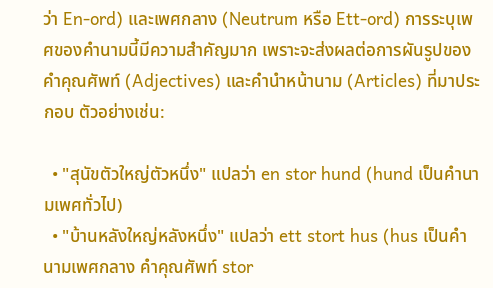ว่า En-ord) และเพศกลาง (Neutrum หรือ Ett-ord) การระบุเพศของคำนามนี้มีความสำคัญมาก เพราะจะส่งผลต่อการผันรูปของคำคุณศัพท์ (Adjectives) และคำนำหน้านาม (Articles) ที่มาประกอบ ตัวอย่างเช่น:

  • "สุนัขตัวใหญ่ตัวหนึ่ง" แปลว่า en stor hund (hund เป็นคำนามเพศทั่วไป)
  • "บ้านหลังใหญ่หลังหนึ่ง" แปลว่า ett stort hus (hus เป็นคำนามเพศกลาง คำคุณศัพท์ stor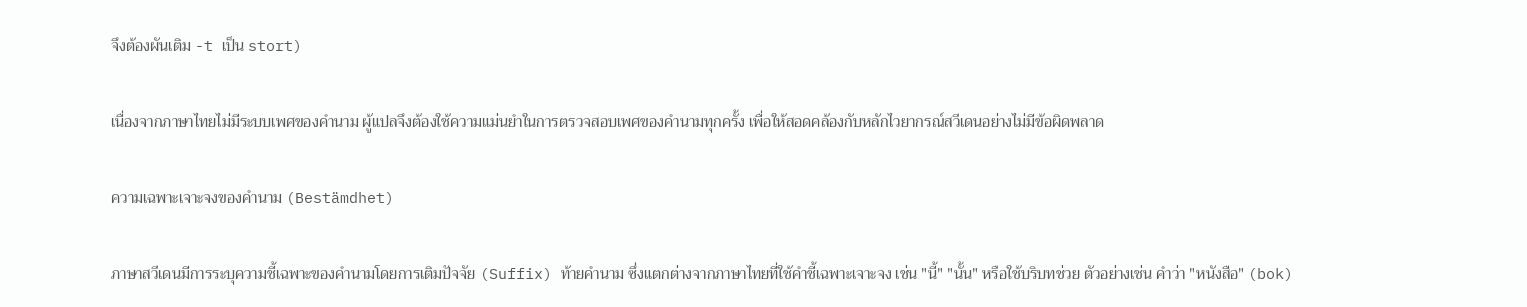จึงต้องผันเติม -t เป็น stort)

เนื่องจากภาษาไทยไม่มีระบบเพศของคำนาม ผู้แปลจึงต้องใช้ความแม่นยำในการตรวจสอบเพศของคำนามทุกครั้ง เพื่อให้สอดคล้องกับหลักไวยากรณ์สวีเดนอย่างไม่มีข้อผิดพลาด

ความเฉพาะเจาะจงของคำนาม (Bestämdhet)

ภาษาสวีเดนมีการระบุความชี้เฉพาะของคำนามโดยการเติมปัจจัย (Suffix) ท้ายคำนาม ซึ่งแตกต่างจากภาษาไทยที่ใช้คำชี้เฉพาะเจาะจง เช่น "นี้" "นั้น" หรือใช้บริบทช่วย ตัวอย่างเช่น คำว่า "หนังสือ" (bok)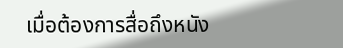เมื่อต้องการสื่อถึงหนัง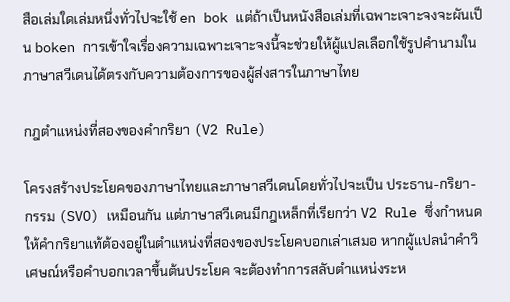สือเล่มใดเล่มหนึ่งทั่วไปจะใช้ en bok แต่ถ้าเป็นหนังสือเล่มที่เฉพาะเจาะจงจะผันเป็น boken การเข้าใจเรื่องความเฉพาะเจาะจงนี้จะช่วยให้ผู้แปลเลือกใช้รูปคำนามในภาษาสวีเดนได้ตรงกับความต้องการของผู้ส่งสารในภาษาไทย

กฎตำแหน่งที่สองของคำกริยา (V2 Rule)

โครงสร้างประโยคของภาษาไทยและภาษาสวีเดนโดยทั่วไปจะเป็น ประธาน-กริยา-กรรม (SVO) เหมือนกัน แต่ภาษาสวีเดนมีกฎเหล็กที่เรียกว่า V2 Rule ซึ่งกำหนดให้คำกริยาแท้ต้องอยู่ในตำแหน่งที่สองของประโยคบอกเล่าเสมอ หากผู้แปลนำคำวิเศษณ์หรือคำบอกเวลาขึ้นต้นประโยค จะต้องทำการสลับตำแหน่งระห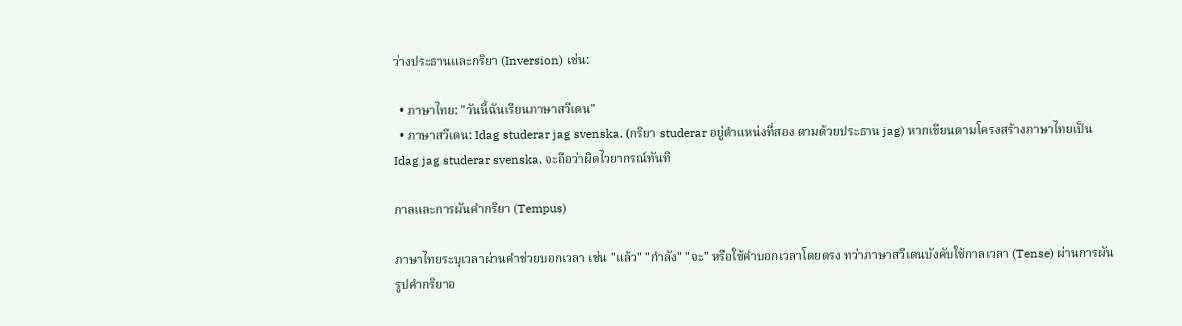ว่างประธานและกริยา (Inversion) เช่น:

  • ภาษาไทย: "วันนี้ฉันเรียนภาษาสวีเดน"
  • ภาษาสวีเดน: Idag studerar jag svenska. (กริยา studerar อยู่ตำแหน่งที่สอง ตามด้วยประธาน jag) หากเขียนตามโครงสร้างภาษาไทยเป็น Idag jag studerar svenska. จะถือว่าผิดไวยากรณ์ทันที

กาลและการผันคำกริยา (Tempus)

ภาษาไทยระบุเวลาผ่านคำช่วยบอกเวลา เช่น "แล้ว" "กำลัง" "จะ" หรือใช้คำบอกเวลาโดยตรง ทว่าภาษาสวีเดนบังคับใช้กาลเวลา (Tense) ผ่านการผันรูปคำกริยาอ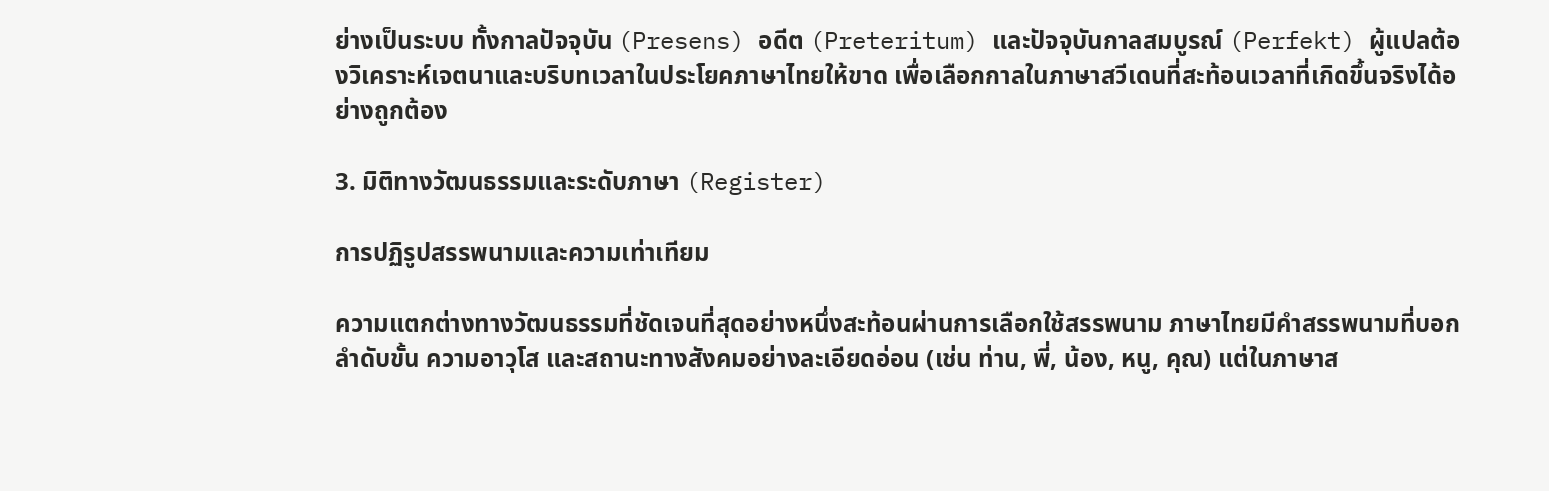ย่างเป็นระบบ ทั้งกาลปัจจุบัน (Presens) อดีต (Preteritum) และปัจจุบันกาลสมบูรณ์ (Perfekt) ผู้แปลต้องวิเคราะห์เจตนาและบริบทเวลาในประโยคภาษาไทยให้ขาด เพื่อเลือกกาลในภาษาสวีเดนที่สะท้อนเวลาที่เกิดขึ้นจริงได้อย่างถูกต้อง

3. มิติทางวัฒนธรรมและระดับภาษา (Register)

การปฏิรูปสรรพนามและความเท่าเทียม

ความแตกต่างทางวัฒนธรรมที่ชัดเจนที่สุดอย่างหนึ่งสะท้อนผ่านการเลือกใช้สรรพนาม ภาษาไทยมีคำสรรพนามที่บอกลำดับขั้น ความอาวุโส และสถานะทางสังคมอย่างละเอียดอ่อน (เช่น ท่าน, พี่, น้อง, หนู, คุณ) แต่ในภาษาส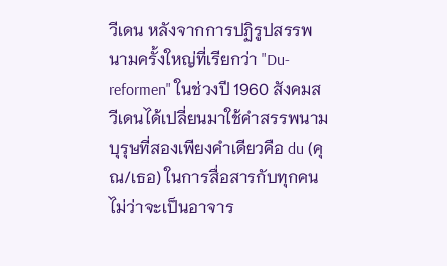วีเดน หลังจากการปฏิรูปสรรพนามครั้งใหญ่ที่เรียกว่า "Du-reformen" ในช่วงปี 1960 สังคมสวีเดนได้เปลี่ยนมาใช้คำสรรพนามบุรุษที่สองเพียงคำเดียวคือ du (คุณ/เธอ) ในการสื่อสารกับทุกคน ไม่ว่าจะเป็นอาจาร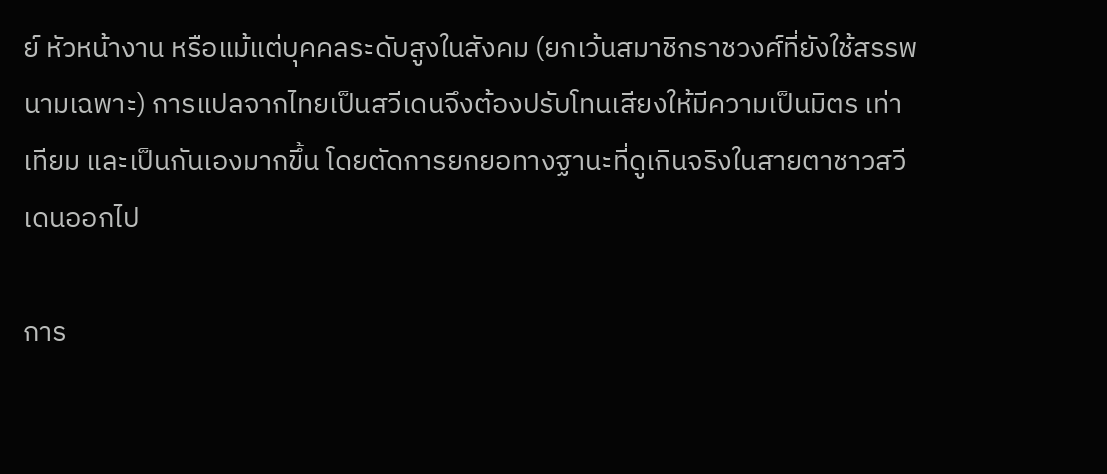ย์ หัวหน้างาน หรือแม้แต่บุคคลระดับสูงในสังคม (ยกเว้นสมาชิกราชวงศ์ที่ยังใช้สรรพนามเฉพาะ) การแปลจากไทยเป็นสวีเดนจึงต้องปรับโทนเสียงให้มีความเป็นมิตร เท่าเทียม และเป็นกันเองมากขึ้น โดยตัดการยกยอทางฐานะที่ดูเกินจริงในสายตาชาวสวีเดนออกไป

การ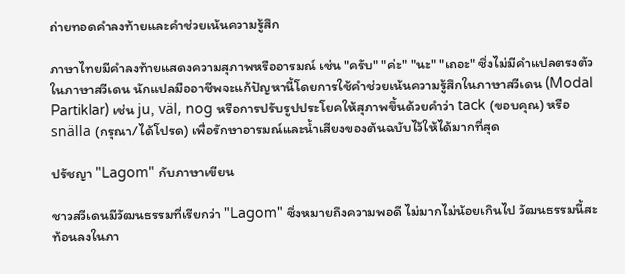ถ่ายทอดคำลงท้ายและคำช่วยเน้นความรู้สึก

ภาษาไทยมีคำลงท้ายแสดงความสุภาพหรืออารมณ์ เช่น "ครับ" "ค่ะ" "นะ" "เถอะ" ซึ่งไม่มีคำแปลตรงตัวในภาษาสวีเดน นักแปลมืออาชีพจะแก้ปัญหานี้โดยการใช้คำช่วยเน้นความรู้สึกในภาษาสวีเดน (Modal Partiklar) เช่น ju, väl, nog หรือการปรับรูปประโยคให้สุภาพขึ้นด้วยคำว่า tack (ขอบคุณ) หรือ snälla (กรุณา/ได้โปรด) เพื่อรักษาอารมณ์และน้ำเสียงของต้นฉบับไว้ให้ได้มากที่สุด

ปรัชญา "Lagom" กับภาษาเขียน

ชาวสวีเดนมีวัฒนธรรมที่เรียกว่า "Lagom" ซึ่งหมายถึงความพอดี ไม่มากไม่น้อยเกินไป วัฒนธรรมนี้สะท้อนลงในภา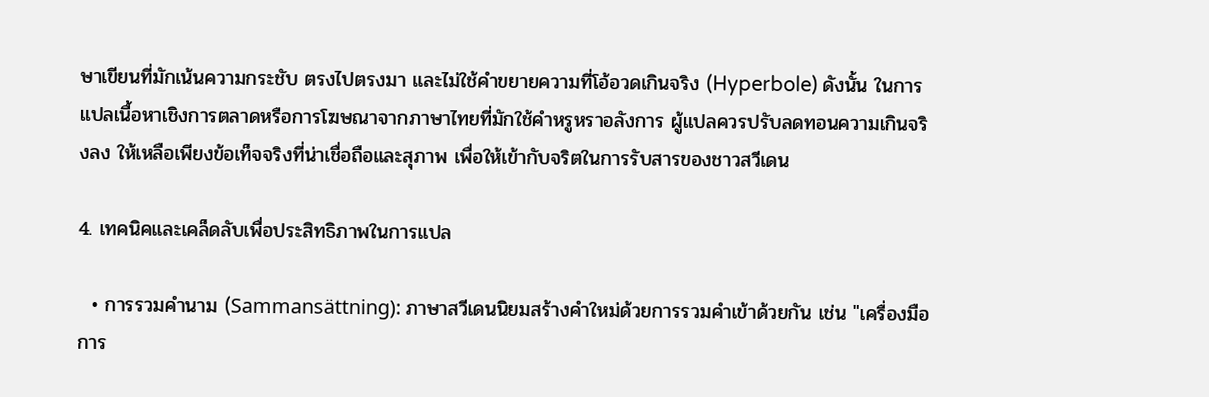ษาเขียนที่มักเน้นความกระชับ ตรงไปตรงมา และไม่ใช้คำขยายความที่โอ้อวดเกินจริง (Hyperbole) ดังนั้น ในการแปลเนื้อหาเชิงการตลาดหรือการโฆษณาจากภาษาไทยที่มักใช้คำหรูหราอลังการ ผู้แปลควรปรับลดทอนความเกินจริงลง ให้เหลือเพียงข้อเท็จจริงที่น่าเชื่อถือและสุภาพ เพื่อให้เข้ากับจริตในการรับสารของชาวสวีเดน

4. เทคนิคและเคล็ดลับเพื่อประสิทธิภาพในการแปล

  • การรวมคำนาม (Sammansättning): ภาษาสวีเดนนิยมสร้างคำใหม่ด้วยการรวมคำเข้าด้วยกัน เช่น "เครื่องมือการ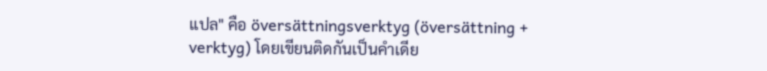แปล" คือ översättningsverktyg (översättning + verktyg) โดยเขียนติดกันเป็นคำเดีย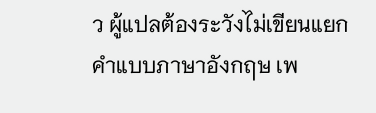ว ผู้แปลต้องระวังไม่เขียนแยกคำแบบภาษาอังกฤษ เพ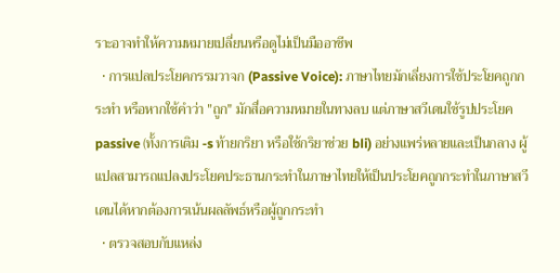ราะอาจทำให้ความหมายเปลี่ยนหรือดูไม่เป็นมืออาชีพ
  • การแปลประโยคกรรมวาจก (Passive Voice): ภาษาไทยมักเลี่ยงการใช้ประโยคถูกกระทำ หรือหากใช้คำว่า "ถูก" มักสื่อความหมายในทางลบ แต่ภาษาสวีเดนใช้รูปประโยค passive (ทั้งการเติม -s ท้ายกริยา หรือใช้กริยาช่วย bli) อย่างแพร่หลายและเป็นกลาง ผู้แปลสามารถแปลงประโยคประธานกระทำในภาษาไทยให้เป็นประโยคถูกกระทำในภาษาสวีเดนได้หากต้องการเน้นผลลัพธ์หรือผู้ถูกกระทำ
  • ตรวจสอบกับแหล่ง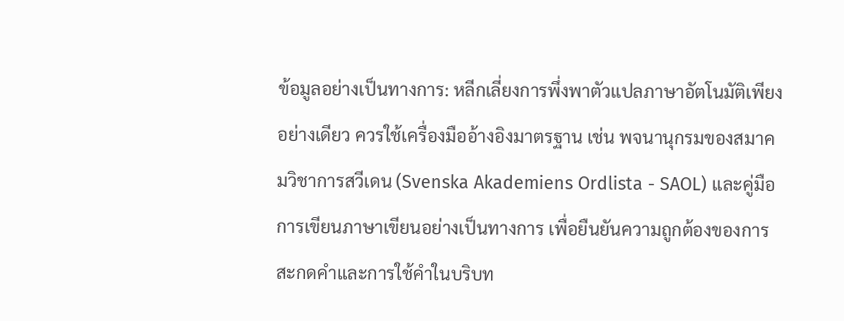ข้อมูลอย่างเป็นทางการ: หลีกเลี่ยงการพึ่งพาตัวแปลภาษาอัตโนมัติเพียงอย่างเดียว ควรใช้เครื่องมืออ้างอิงมาตรฐาน เช่น พจนานุกรมของสมาคมวิชาการสวีเดน (Svenska Akademiens Ordlista - SAOL) และคู่มือการเขียนภาษาเขียนอย่างเป็นทางการ เพื่อยืนยันความถูกต้องของการสะกดคำและการใช้คำในบริบท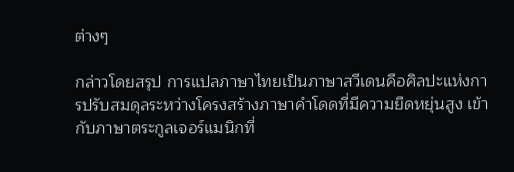ต่างๆ

กล่าวโดยสรุป การแปลภาษาไทยเป็นภาษาสวีเดนคือศิลปะแห่งการปรับสมดุลระหว่างโครงสร้างภาษาคำโดดที่มีความยืดหยุ่นสูง เข้ากับภาษาตระกูลเจอร์แมนิกที่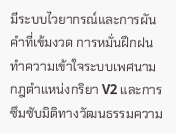มีระบบไวยากรณ์และการผันคำที่เข้มงวด การหมั่นฝึกฝน ทำความเข้าใจระบบเพศนาม กฎตำแหน่งกริยา V2 และการซึมซับมิติทางวัฒนธรรมความ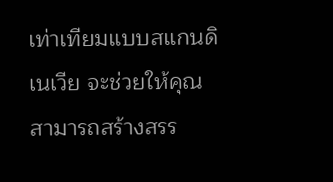เท่าเทียมแบบสแกนดิเนเวีย จะช่วยให้คุณสามารถสร้างสรร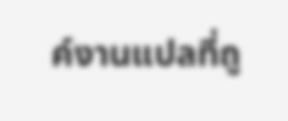ค์งานแปลที่ถู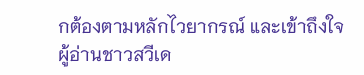กต้องตามหลักไวยากรณ์ และเข้าถึงใจผู้อ่านชาวสวีเด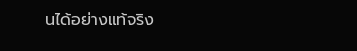นได้อย่างแท้จริง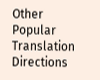Other Popular Translation Directions